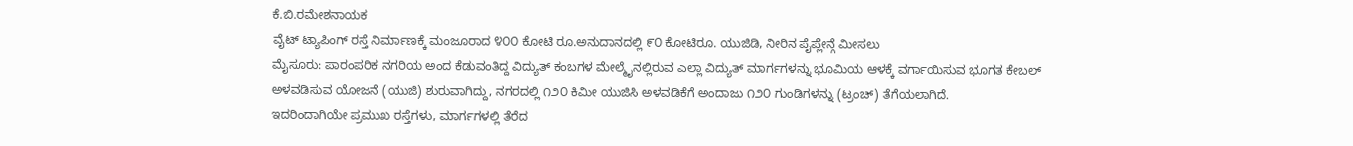ಕೆ.ಬಿ.ರಮೇಶನಾಯಕ
ವೈಟ್ ಟ್ಯಾಪಿಂಗ್ ರಸ್ತೆ ನಿರ್ಮಾಣಕ್ಕೆ ಮಂಜೂರಾದ ೪೦೦ ಕೋಟಿ ರೂ.ಅನುದಾನದಲ್ಲಿ ೯೦ ಕೋಟಿರೂ. ಯುಜಿಡಿ, ನೀರಿನ ಪೈಪ್ಲೇನ್ಗೆ ಮೀಸಲು
ಮೈಸೂರು: ಪಾರಂಪರಿಕ ನಗರಿಯ ಅಂದ ಕೆಡುವಂತಿದ್ದ ವಿದ್ಯುತ್ ಕಂಬಗಳ ಮೇಲ್ಮೈನಲ್ಲಿರುವ ಎಲ್ಲಾ ವಿದ್ಯುತ್ ಮಾರ್ಗಗಳನ್ನು ಭೂಮಿಯ ಆಳಕ್ಕೆ ವರ್ಗಾಯಿಸುವ ಭೂಗತ ಕೇಬಲ್ ಅಳವಡಿಸುವ ಯೋಜನೆ (ಯುಜಿ) ಶುರುವಾಗಿದ್ದು, ನಗರದಲ್ಲಿ ೧೨೦ ಕಿಮೀ ಯುಜಿಸಿ ಅಳವಡಿಕೆಗೆ ಅಂದಾಜು ೧೨೦ ಗುಂಡಿಗಳನ್ನು (ಟ್ರಂಚ್) ತೆಗೆಯಲಾಗಿದೆ.
ಇದರಿಂದಾಗಿಯೇ ಪ್ರಮುಖ ರಸ್ತೆಗಳು, ಮಾರ್ಗಗಳಲ್ಲಿ ತೆರೆದ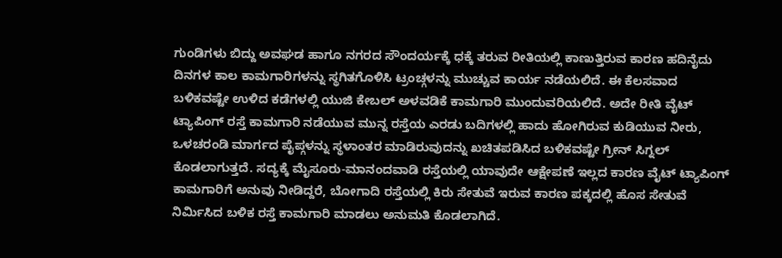ಗುಂಡಿಗಳು ಬಿದ್ದು ಅವಘಡ ಹಾಗೂ ನಗರದ ಸೌಂದರ್ಯಕ್ಕೆ ಧಕ್ಕೆ ತರುವ ರೀತಿಯಲ್ಲಿ ಕಾಣುತ್ತಿರುವ ಕಾರಣ ಹದಿನೈದು ದಿನಗಳ ಕಾಲ ಕಾಮಗಾರಿಗಳನ್ನು ಸ್ಥಗಿತಗೊಳಿಸಿ ಟ್ರಂಚ್ಗಳನ್ನು ಮುಚ್ಚುವ ಕಾರ್ಯ ನಡೆಯಲಿದೆ. ಈ ಕೆಲಸವಾದ ಬಳಿಕವಷ್ಟೇ ಉಳಿದ ಕಡೆಗಳಲ್ಲಿ ಯುಜಿ ಕೇಬಲ್ ಅಳವಡಿಕೆ ಕಾಮಗಾರಿ ಮುಂದುವರಿಯಲಿದೆ. ಅದೇ ರೀತಿ ವೈಟ್ ಟ್ಯಾಪಿಂಗ್ ರಸ್ತೆ ಕಾಮಗಾರಿ ನಡೆಯುವ ಮುನ್ನ ರಸ್ತೆಯ ಎರಡು ಬದಿಗಳಲ್ಲಿ ಹಾದು ಹೋಗಿರುವ ಕುಡಿಯುವ ನೀರು, ಒಳಚರಂಡಿ ಮಾರ್ಗದ ಪೈಪ್ಗಳನ್ನು ಸ್ಥಳಾಂತರ ಮಾಡಿರುವುದನ್ನು ಖಚಿತಪಡಿಸಿದ ಬಳಿಕವಷ್ಟೇ ಗ್ರೀನ್ ಸಿಗ್ನಲ್ ಕೊಡಲಾಗುತ್ತದೆ. ಸದ್ಯಕ್ಕೆ ಮೈಸೂರು-ಮಾನಂದವಾಡಿ ರಸ್ತೆಯಲ್ಲಿ ಯಾವುದೇ ಆಕ್ಷೇಪಣೆ ಇಲ್ಲದ ಕಾರಣ ವೈಟ್ ಟ್ಯಾಪಿಂಗ್ ಕಾಮಗಾರಿಗೆ ಅನುವು ನೀಡಿದ್ದರೆ, ಬೋಗಾದಿ ರಸ್ತೆಯಲ್ಲಿ ಕಿರು ಸೇತುವೆ ಇರುವ ಕಾರಣ ಪಕ್ಕದಲ್ಲಿ ಹೊಸ ಸೇತುವೆ ನಿರ್ಮಿಸಿದ ಬಳಿಕ ರಸ್ತೆ ಕಾಮಗಾರಿ ಮಾಡಲು ಅನುಮತಿ ಕೊಡಲಾಗಿದೆ.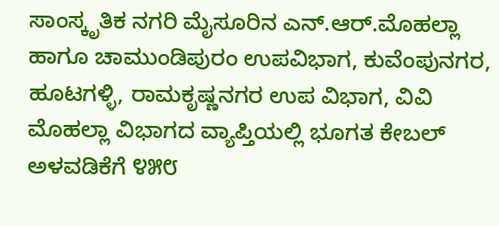ಸಾಂಸ್ಕೃತಿಕ ನಗರಿ ಮೈಸೂರಿನ ಎನ್.ಆರ್.ಮೊಹಲ್ಲಾ ಹಾಗೂ ಚಾಮುಂಡಿಪುರಂ ಉಪವಿಭಾಗ, ಕುವೆಂಪುನಗರ, ಹೂಟಗಳ್ಳಿ, ರಾಮಕೃಷ್ಣನಗರ ಉಪ ವಿಭಾಗ, ವಿವಿ ಮೊಹಲ್ಲಾ ವಿಭಾಗದ ವ್ಯಾಪ್ತಿಯಲ್ಲಿ ಭೂಗತ ಕೇಬಲ್ ಅಳವಡಿಕೆಗೆ ೪೫೮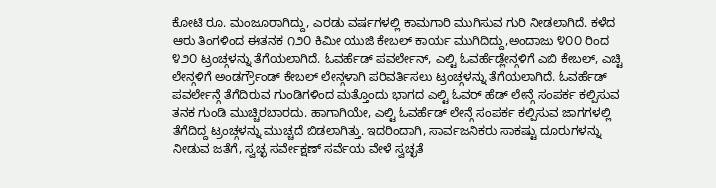ಕೋಟಿ ರೂ. ಮಂಜೂರಾಗಿದ್ದು, ಎರಡು ವರ್ಷಗಳಲ್ಲಿ ಕಾಮಗಾರಿ ಮುಗಿಸುವ ಗುರಿ ನೀಡಲಾಗಿದೆ. ಕಳೆದ ಆರು ತಿಂಗಳಿಂದ ಈತನಕ ೧೨೦ ಕಿಮೀ ಯುಜಿ ಕೇಬಲ್ ಕಾರ್ಯ ಮುಗಿದಿದ್ದು,ಅಂದಾಜು ೪೦೦ ರಿಂದ ೪೨೦ ಟ್ರಂಚ್ಗಳನ್ನು ತೆಗೆಯಲಾಗಿದೆ. ಓವರ್ಹೆಡ್ ಪವರ್ಲೇನ್, ಎಲ್ಟಿ ಓವರ್ಹೆಡ್ಲೇನ್ಗಳಿಗೆ ಎಬಿ ಕೇಬಲ್, ಎಚ್ಟಿ ಲೇನ್ಗಳಿಗೆ ಅಂಡರ್ಗ್ರೌಂಡ್ ಕೇಬಲ್ ಲೇನ್ಗಳಾಗಿ ಪರಿವರ್ತಿಸಲು ಟ್ರಂಚ್ಗಳನ್ನು ತೆಗೆಯಲಾಗಿದೆ. ಓವರ್ಹೆಡ್ ಪವರ್ಲೇನ್ಗೆ ತೆಗೆದಿರುವ ಗುಂಡಿಗಳಿಂದ ಮತ್ತೊಂದು ಭಾಗದ ಎಲ್ಟಿ ಓವರ್ ಹೆಡ್ ಲೇನ್ಗೆ ಸಂಪರ್ಕ ಕಲ್ಪಿಸುವ ತನಕ ಗುಂಡಿ ಮುಚ್ಚಿರಬಾರದು. ಹಾಗಾಗಿಯೇ, ಎಲ್ಟಿ ಓವರ್ಹೆಡ್ ಲೇನ್ಗೆ ಸಂಪರ್ಕ ಕಲ್ಪಿಸುವ ಜಾಗಗಳಲ್ಲಿ ತೆಗೆದಿದ್ದ ಟ್ರಂಚ್ಗಳನ್ನು ಮುಚ್ಚದೆ ಬಿಡಲಾಗಿತ್ತು. ಇದರಿಂದಾಗಿ, ಸಾರ್ವಜನಿಕರು ಸಾಕಷ್ಟು ದೂರುಗಳನ್ನು ನೀಡುವ ಜತೆಗೆ, ಸ್ವಚ್ಛ ಸರ್ವೇಕ್ಷಣ್ ಸರ್ವೆಯ ವೇಳೆ ಸ್ವಚ್ಛತೆ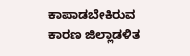ಕಾಪಾಡಬೇಕಿರುವ ಕಾರಣ ಜಿಲ್ಲಾಡಳಿತ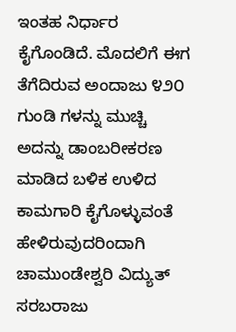ಇಂತಹ ನಿರ್ಧಾರ ಕೈಗೊಂಡಿದೆ. ಮೊದಲಿಗೆ ಈಗ ತೆಗೆದಿರುವ ಅಂದಾಜು ೪೨೦ ಗುಂಡಿ ಗಳನ್ನು ಮುಚ್ಚಿ ಅದನ್ನು ಡಾಂಬರೀಕರಣ ಮಾಡಿದ ಬಳಿಕ ಉಳಿದ ಕಾಮಗಾರಿ ಕೈಗೊಳ್ಳುವಂತೆ ಹೇಳಿರುವುದರಿಂದಾಗಿ ಚಾಮುಂಡೇಶ್ವರಿ ವಿದ್ಯುತ್ ಸರಬರಾಜು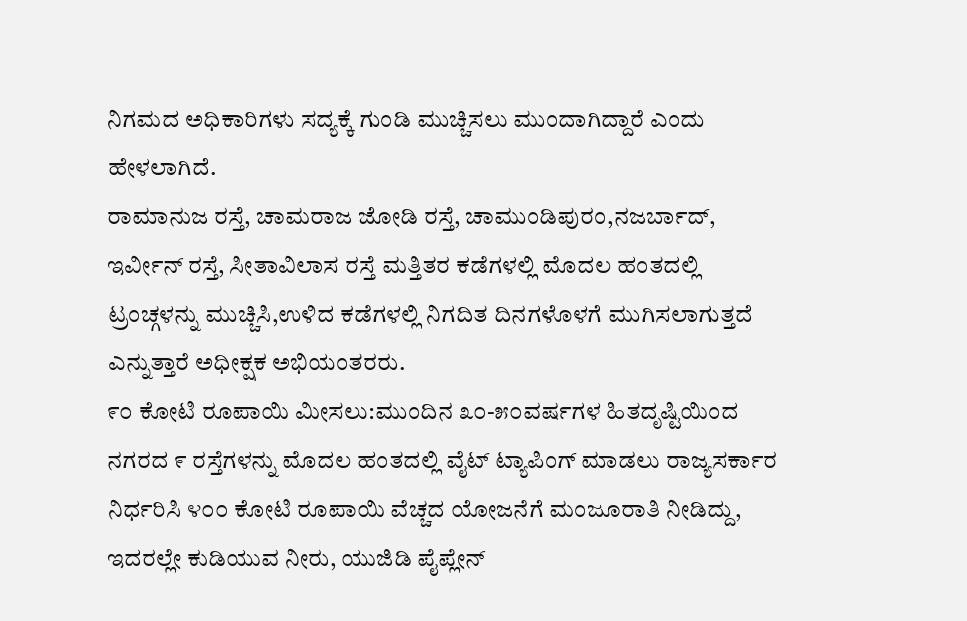ನಿಗಮದ ಅಧಿಕಾರಿಗಳು ಸದ್ಯಕ್ಕೆ ಗುಂಡಿ ಮುಚ್ಚಿಸಲು ಮುಂದಾಗಿದ್ದಾರೆ ಎಂದು ಹೇಳಲಾಗಿದೆ.
ರಾಮಾನುಜ ರಸ್ತೆ, ಚಾಮರಾಜ ಜೋಡಿ ರಸ್ತೆ, ಚಾಮುಂಡಿಪುರಂ,ನಜರ್ಬಾದ್, ಇರ್ವೀನ್ ರಸ್ತೆ, ಸೀತಾವಿಲಾಸ ರಸ್ತೆ ಮತ್ತಿತರ ಕಡೆಗಳಲ್ಲಿ ಮೊದಲ ಹಂತದಲ್ಲಿ ಟ್ರಂಚ್ಗಳನ್ನು ಮುಚ್ಚಿಸಿ,ಉಳಿದ ಕಡೆಗಳಲ್ಲಿ ನಿಗದಿತ ದಿನಗಳೊಳಗೆ ಮುಗಿಸಲಾಗುತ್ತದೆ ಎನ್ನುತ್ತಾರೆ ಅಧೀಕ್ಷಕ ಅಭಿಯಂತರರು.
೯೦ ಕೋಟಿ ರೂಪಾಯಿ ಮೀಸಲು:ಮುಂದಿನ ೩೦-೫೦ವರ್ಷಗಳ ಹಿತದೃಷ್ಟಿಯಿಂದ ನಗರದ ೯ ರಸ್ತೆಗಳನ್ನು ಮೊದಲ ಹಂತದಲ್ಲಿ ವೈಟ್ ಟ್ಯಾಪಿಂಗ್ ಮಾಡಲು ರಾಜ್ಯಸರ್ಕಾರ ನಿರ್ಧರಿಸಿ ೪೦೦ ಕೋಟಿ ರೂಪಾಯಿ ವೆಚ್ಚದ ಯೋಜನೆಗೆ ಮಂಜೂರಾತಿ ನೀಡಿದ್ದು, ಇದರಲ್ಲೇ ಕುಡಿಯುವ ನೀರು, ಯುಜಿಡಿ ಪೈಪ್ಲೇನ್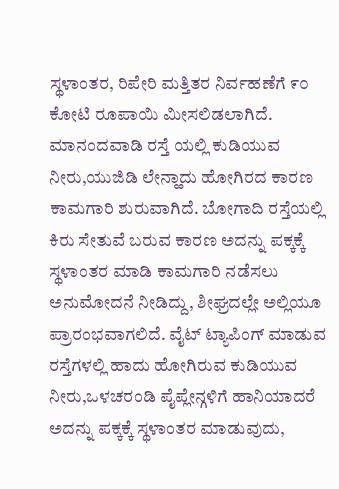ಸ್ಥಳಾಂತರ, ರಿಪೇರಿ ಮತ್ತಿತರ ನಿರ್ವಹಣೆಗೆ ೯೦ ಕೋಟಿ ರೂಪಾಯಿ ಮೀಸಲಿಡಲಾಗಿದೆ. ಮಾನಂದವಾಡಿ ರಸ್ತೆ ಯಲ್ಲಿ ಕುಡಿಯುವ ನೀರು,ಯುಜಿಡಿ ಲೇನ್ಹಾದು ಹೋಗಿರದ ಕಾರಣ ಕಾಮಗಾರಿ ಶುರುವಾಗಿದೆ. ಬೋಗಾದಿ ರಸ್ತೆಯಲ್ಲಿ ಕಿರು ಸೇತುವೆ ಬರುವ ಕಾರಣ ಅದನ್ನು ಪಕ್ಕಕ್ಕೆ ಸ್ಥಳಾಂತರ ಮಾಡಿ ಕಾಮಗಾರಿ ನಡೆಸಲು ಅನುಮೋದನೆ ನೀಡಿದ್ದು, ಶೀಘ್ರದಲ್ಲೇ ಅಲ್ಲಿಯೂ ಪ್ರಾರಂಭವಾಗಲಿದೆ. ವೈಟ್ ಟ್ಯಾಪಿಂಗ್ ಮಾಡುವ ರಸ್ತೆಗಳಲ್ಲಿ ಹಾದು ಹೋಗಿರುವ ಕುಡಿಯುವ ನೀರು,ಒಳಚರಂಡಿ ಪೈಪ್ಲೇನ್ಗಳಿಗೆ ಹಾನಿಯಾದರೆ ಅದನ್ನು ಪಕ್ಕಕ್ಕೆ ಸ್ಥಳಾಂತರ ಮಾಡುವುದು,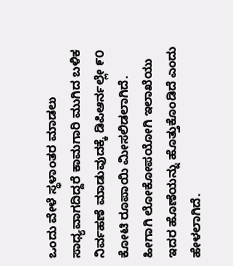ಒಂದು ವೇಳೆ ಸ್ಥಳಾಂತರ ಮಾಡಲು ಸಾಧ್ಯವಾಗದಿದ್ದರೆ ಕಾಮಗಾರಿ ಮುಗಿದ ಬಳಿಕ ನಿರ್ವಹಣೆ ಮಾಡುವುದಕ್ಕೆ ಡಿಪಿಆರ್ನಲ್ಲೇ ೯೦ ಕೋಟಿ ರೂಪಾಯಿ ಮೀಸಲಿಡಲಾಗಿದೆ. ಹೀಗಾಗಿ ಲೋಕೋಪಯೋಗಿ ಇಲಾಖೆಯು ಇದರ ಹೊಣೆಯನ್ನು ಹೊತ್ತುಕೊಂಡಿದೆ ಎಂದು ಹೇಳಲಾಗಿದೆ.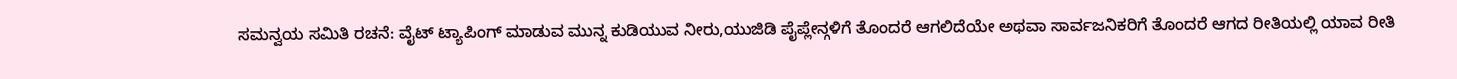ಸಮನ್ವಯ ಸಮಿತಿ ರಚನೆ: ವೈಟ್ ಟ್ಯಾಪಿಂಗ್ ಮಾಡುವ ಮುನ್ನ ಕುಡಿಯುವ ನೀರು,ಯುಜಿಡಿ ಪೈಪ್ಲೇನ್ಗಳಿಗೆ ತೊಂದರೆ ಆಗಲಿದೆಯೇ ಅಥವಾ ಸಾರ್ವಜನಿಕರಿಗೆ ತೊಂದರೆ ಆಗದ ರೀತಿಯಲ್ಲಿ ಯಾವ ರೀತಿ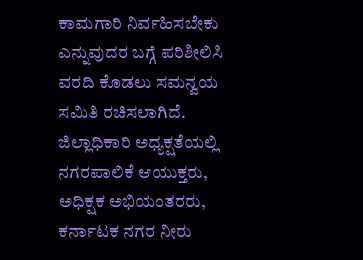ಕಾಮಗಾರಿ ನಿರ್ವಹಿಸಬೇಕು ಎನ್ನುವುದರ ಬಗ್ಗೆ ಪರಿಶೀಲಿಸಿ ವರದಿ ಕೊಡಲು ಸಮನ್ವಯ ಸಮಿತಿ ರಚಿಸಲಾಗಿದೆ. ಜಿಲ್ಲಾಧಿಕಾರಿ ಅಧ್ಯಕ್ಷತೆಯಲ್ಲಿ ನಗರಪಾಲಿಕೆ ಆಯುಕ್ತರು, ಅಧಿಕ್ಷಕ ಅಭಿಯಂತರರು, ಕರ್ನಾಟಕ ನಗರ ನೀರು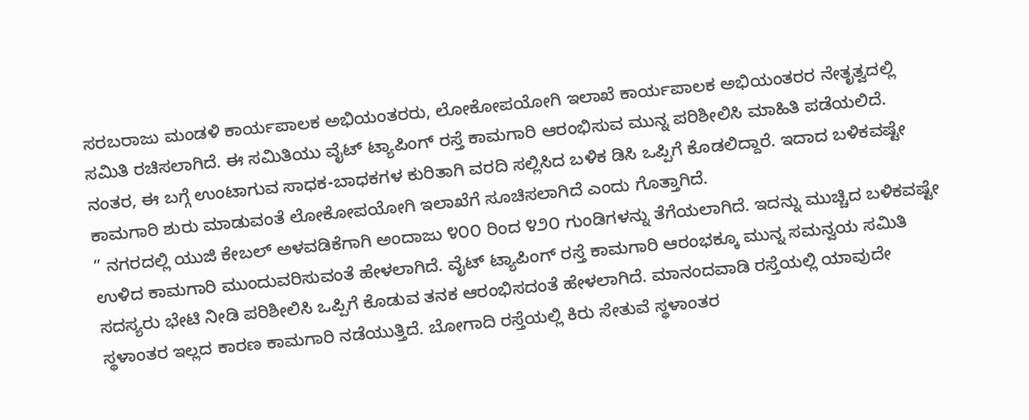ಸರಬರಾಜು ಮಂಡಳಿ ಕಾರ್ಯಪಾಲಕ ಅಭಿಯಂತರರು, ಲೋಕೋಪಯೋಗಿ ಇಲಾಖೆ ಕಾರ್ಯಪಾಲಕ ಅಭಿಯಂತರರ ನೇತೃತ್ವದಲ್ಲಿ ಸಮಿತಿ ರಚಿಸಲಾಗಿದೆ. ಈ ಸಮಿತಿಯು ವೈಟ್ ಟ್ಯಾಪಿಂಗ್ ರಸ್ತೆ ಕಾಮಗಾರಿ ಆರಂಭಿಸುವ ಮುನ್ನ ಪರಿಶೀಲಿಸಿ ಮಾಹಿತಿ ಪಡೆಯಲಿದೆ. ನಂತರ, ಈ ಬಗ್ಗೆ ಉಂಟಾಗುವ ಸಾಧಕ-ಬಾಧಕಗಳ ಕುರಿತಾಗಿ ವರದಿ ಸಲ್ಲಿಸಿದ ಬಳಿಕ ಡಿಸಿ ಒಪ್ಪಿಗೆ ಕೊಡಲಿದ್ದಾರೆ. ಇದಾದ ಬಳಿಕವಷ್ಟೇ ಕಾಮಗಾರಿ ಶುರು ಮಾಡುವಂತೆ ಲೋಕೋಪಯೋಗಿ ಇಲಾಖೆಗೆ ಸೂಚಿಸಲಾಗಿದೆ ಎಂದು ಗೊತ್ತಾಗಿದೆ.
” ನಗರದಲ್ಲಿ ಯುಜಿ ಕೇಬಲ್ ಅಳವಡಿಕೆಗಾಗಿ ಅಂದಾಜು ೪೦೦ ರಿಂದ ೪೨೦ ಗುಂಡಿಗಳನ್ನು ತೆಗೆಯಲಾಗಿದೆ. ಇದನ್ನು ಮುಚ್ಚಿದ ಬಳಿಕವಷ್ಟೇ ಉಳಿದ ಕಾಮಗಾರಿ ಮುಂದುವರಿಸುವಂತೆ ಹೇಳಲಾಗಿದೆ. ವೈಟ್ ಟ್ಯಾಪಿಂಗ್ ರಸ್ತೆ ಕಾಮಗಾರಿ ಆರಂಭಕ್ಕೂ ಮುನ್ನ ಸಮನ್ವಯ ಸಮಿತಿ ಸದಸ್ಯರು ಭೇಟಿ ನೀಡಿ ಪರಿಶೀಲಿಸಿ ಒಪ್ಪಿಗೆ ಕೊಡುವ ತನಕ ಆರಂಭಿಸದಂತೆ ಹೇಳಲಾಗಿದೆ. ಮಾನಂದವಾಡಿ ರಸ್ತೆಯಲ್ಲಿ ಯಾವುದೇ ಸ್ಥಳಾಂತರ ಇಲ್ಲದ ಕಾರಣ ಕಾಮಗಾರಿ ನಡೆಯುತ್ತಿದೆ. ಬೋಗಾದಿ ರಸ್ತೆಯಲ್ಲಿ ಕಿರು ಸೇತುವೆ ಸ್ಥಳಾಂತರ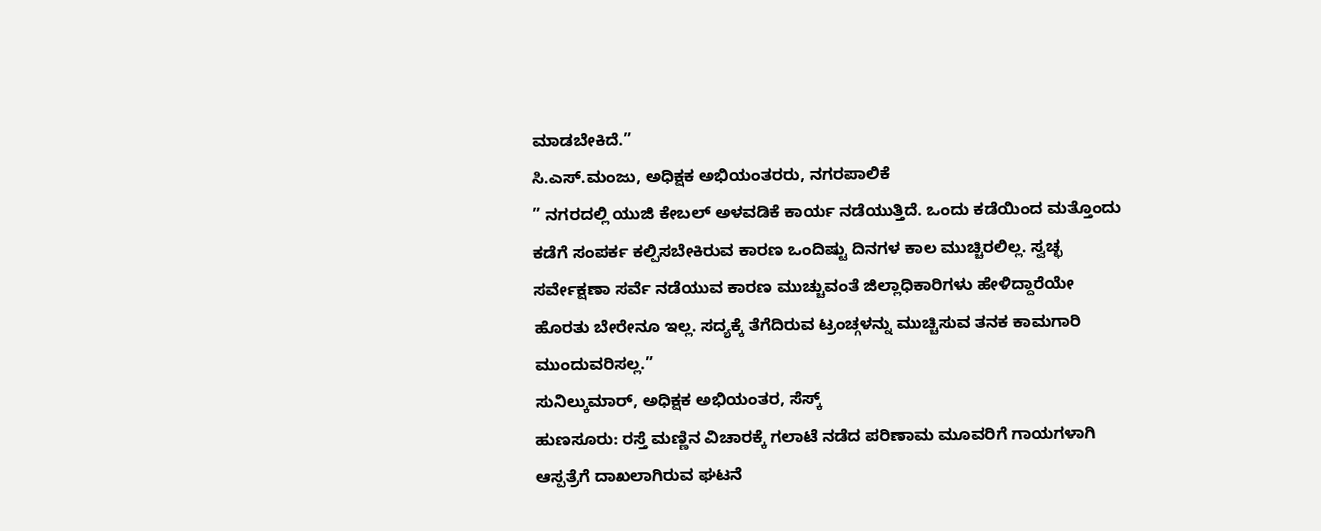ಮಾಡಬೇಕಿದೆ.”
ಸಿ.ಎಸ್.ಮಂಜು, ಅಧಿಕ್ಷಕ ಅಭಿಯಂತರರು, ನಗರಪಾಲಿಕೆ
” ನಗರದಲ್ಲಿ ಯುಜಿ ಕೇಬಲ್ ಅಳವಡಿಕೆ ಕಾರ್ಯ ನಡೆಯುತ್ತಿದೆ. ಒಂದು ಕಡೆಯಿಂದ ಮತ್ತೊಂದು ಕಡೆಗೆ ಸಂಪರ್ಕ ಕಲ್ಪಿಸಬೇಕಿರುವ ಕಾರಣ ಒಂದಿಷ್ಟು ದಿನಗಳ ಕಾಲ ಮುಚ್ಚಿರಲಿಲ್ಲ. ಸ್ವಚ್ಛ ಸರ್ವೇಕ್ಷಣಾ ಸರ್ವೆ ನಡೆಯುವ ಕಾರಣ ಮುಚ್ಚುವಂತೆ ಜಿಲ್ಲಾಧಿಕಾರಿಗಳು ಹೇಳಿದ್ದಾರೆಯೇ ಹೊರತು ಬೇರೇನೂ ಇಲ್ಲ. ಸದ್ಯಕ್ಕೆ ತೆಗೆದಿರುವ ಟ್ರಂಚ್ಗಳನ್ನು ಮುಚ್ಚಿಸುವ ತನಕ ಕಾಮಗಾರಿ ಮುಂದುವರಿಸಲ್ಲ.”
ಸುನಿಲ್ಕುಮಾರ್, ಅಧಿಕ್ಷಕ ಅಭಿಯಂತರ, ಸೆಸ್ಕ್
ಹುಣಸೂರು: ರಸ್ತೆ ಮಣ್ಣಿನ ವಿಚಾರಕ್ಕೆ ಗಲಾಟೆ ನಡೆದ ಪರಿಣಾಮ ಮೂವರಿಗೆ ಗಾಯಗಳಾಗಿ ಆಸ್ಪತ್ರೆಗೆ ದಾಖಲಾಗಿರುವ ಘಟನೆ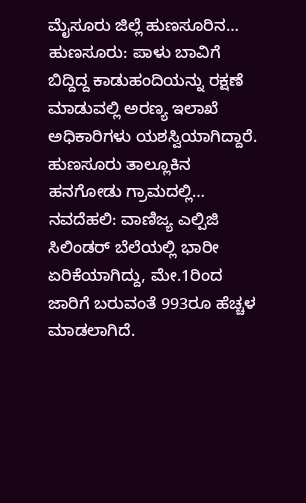ಮೈಸೂರು ಜಿಲ್ಲೆ ಹುಣಸೂರಿನ…
ಹುಣಸೂರು: ಪಾಳು ಬಾವಿಗೆ ಬಿದ್ದಿದ್ದ ಕಾಡುಹಂದಿಯನ್ನು ರಕ್ಷಣೆ ಮಾಡುವಲ್ಲಿ ಅರಣ್ಯ ಇಲಾಖೆ ಅಧಿಕಾರಿಗಳು ಯಶಸ್ವಿಯಾಗಿದ್ದಾರೆ. ಹುಣಸೂರು ತಾಲ್ಲೂಕಿನ ಹನಗೋಡು ಗ್ರಾಮದಲ್ಲಿ…
ನವದೆಹಲಿ: ವಾಣಿಜ್ಯ ಎಲ್ಪಿಜಿ ಸಿಲಿಂಡರ್ ಬೆಲೆಯಲ್ಲಿ ಭಾರೀ ಏರಿಕೆಯಾಗಿದ್ದು, ಮೇ.1ರಿಂದ ಜಾರಿಗೆ ಬರುವಂತೆ 993ರೂ ಹೆಚ್ಚಳ ಮಾಡಲಾಗಿದೆ.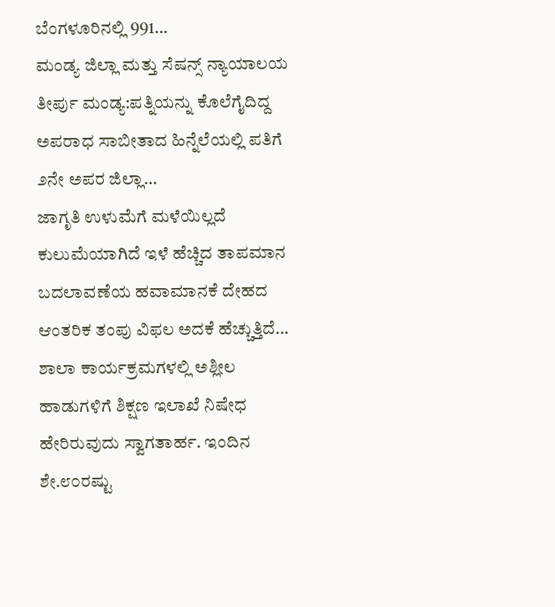ಬೆಂಗಳೂರಿನಲ್ಲಿ 991…
ಮಂಡ್ಯ ಜಿಲ್ಲಾ ಮತ್ತು ಸೆಷನ್ಸ್ ನ್ಯಾಯಾಲಯ ತೀರ್ಪು ಮಂಡ್ಯ:ಪತ್ನಿಯನ್ನು ಕೊಲೆಗೈದಿದ್ದ ಅಪರಾಧ ಸಾಬೀತಾದ ಹಿನ್ನೆಲೆಯಲ್ಲಿ ಪತಿಗೆ ೨ನೇ ಅಪರ ಜಿಲ್ಲಾ…
ಜಾಗೃತಿ ಉಳುಮೆಗೆ ಮಳೆಯಿಲ್ಲದೆ ಕುಲುಮೆಯಾಗಿದೆ ಇಳೆ ಹೆಚ್ಚಿದ ತಾಪಮಾನ ಬದಲಾವಣೆಯ ಹವಾಮಾನಕೆ ದೇಹದ ಆಂತರಿಕ ತಂಪು ವಿಫಲ ಅದಕೆ ಹೆಚ್ಚುತ್ತಿದೆ…
ಶಾಲಾ ಕಾರ್ಯಕ್ರಮಗಳಲ್ಲಿ ಅಶ್ಲೀಲ ಹಾಡುಗಳಿಗೆ ಶಿಕ್ಷಣ ಇಲಾಖೆ ನಿಷೇಧ ಹೇರಿರುವುದು ಸ್ವಾಗತಾರ್ಹ. ಇಂದಿನ ಶೇ.೮೦ರಷ್ಟು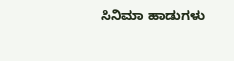ಸಿನಿಮಾ ಹಾಡುಗಳು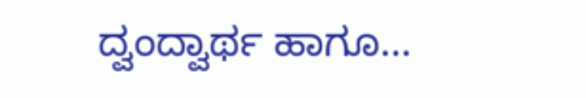ದ್ವಂದ್ವಾರ್ಥ ಹಾಗೂ…